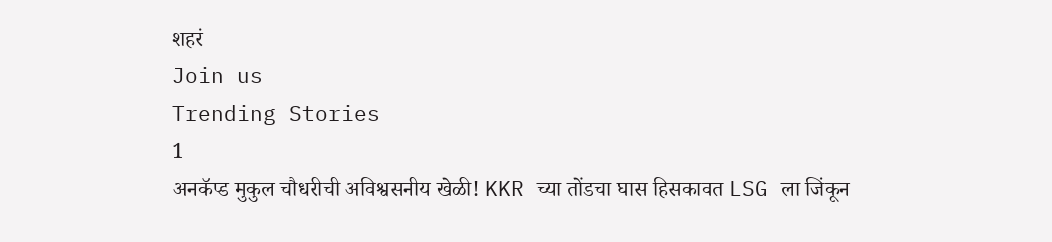शहरं
Join us
Trending Stories
1
अनकॅप्ड मुकुल चौधरीची अविश्वसनीय खेळी! KKR च्या तोंडचा घास हिसकावत LSG ला जिंकून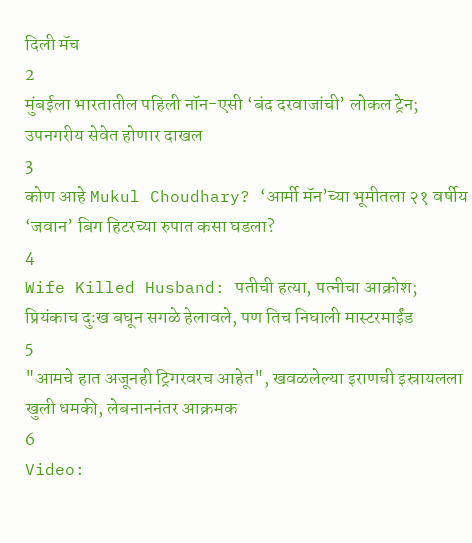दिली मॅच
2
मुंबईला भारतातील पहिली नॉन-एसी ‘बंद दरवाजांची’ लोकल ट्रेन; उपनगरीय सेवेत होणार दाखल
3
कोण आहे Mukul Choudhary? ‘आर्मी मॅन’च्या भूमीतला २१ वर्षीय ‘जवान’ बिग हिटरच्या रुपात कसा घडला?
4
Wife Killed Husband: पतीची हत्या, पत्नीचा आक्रोश; प्रियंकाच दुःख बघून सगळे हेलावले, पण तिच निघाली मास्टरमाईंड
5
"आमचे हात अजूनही ट्रिगरवरच आहेत", खवळलेल्या इराणची इस्रायलला खुली धमकी, लेबनाननंतर आक्रमक
6
Video: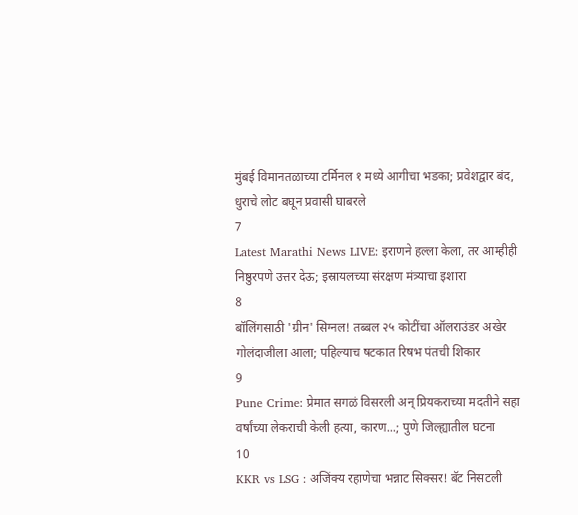मुंबई विमानतळाच्या टर्मिनल १ मध्ये आगीचा भडका; प्रवेशद्वार बंद, धुराचे लोट बघून प्रवासी घाबरले
7
Latest Marathi News LIVE: इराणने हल्ला केला, तर आम्हीही निष्ठुरपणे उत्तर देऊ; इस्रायलच्या संरक्षण मंत्र्याचा इशारा
8
बॉलिंगसाठी 'ग्रीन' सिग्नल! तब्बल २५ कोटींचा ऑलराउंडर अखेर गोलंदाजीला आला; पहिल्याच षटकात रिषभ पंतची शिकार
9
Pune Crime: प्रेमात सगळं विसरली अन् प्रियकराच्या मदतीने सहा वर्षांच्या लेकराची केली हत्या, कारण...; पुणे जिल्ह्यातील घटना
10
KKR vs LSG : अजिंक्य रहाणेचा भन्नाट सिक्सर! बॅट निसटली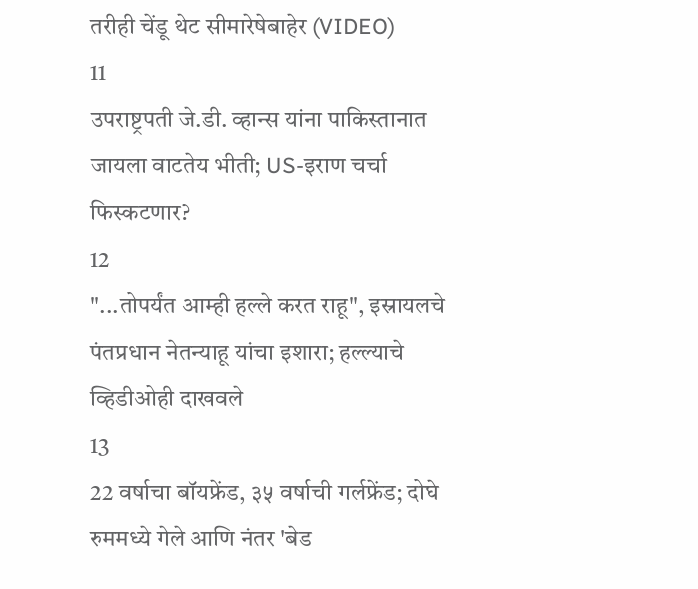तरीही चेंडू थेट सीमारेषेबाहेर (VIDEO)
11
उपराष्ट्रपती जे.डी. व्हान्स यांना पाकिस्तानात जायला वाटतेय भीती; US-इराण चर्चा फिस्कटणार?
12
"...तोपर्यंत आम्ही हल्ले करत राहू", इस्रायलचे पंतप्रधान नेतन्याहू यांचा इशारा; हल्ल्याचे व्हिडीओही दाखवले
13
22 वर्षाचा बॉयफ्रेंड, ३५ वर्षाची गर्लफ्रेंड; दोघे रुममध्ये गेले आणि नंतर 'बेड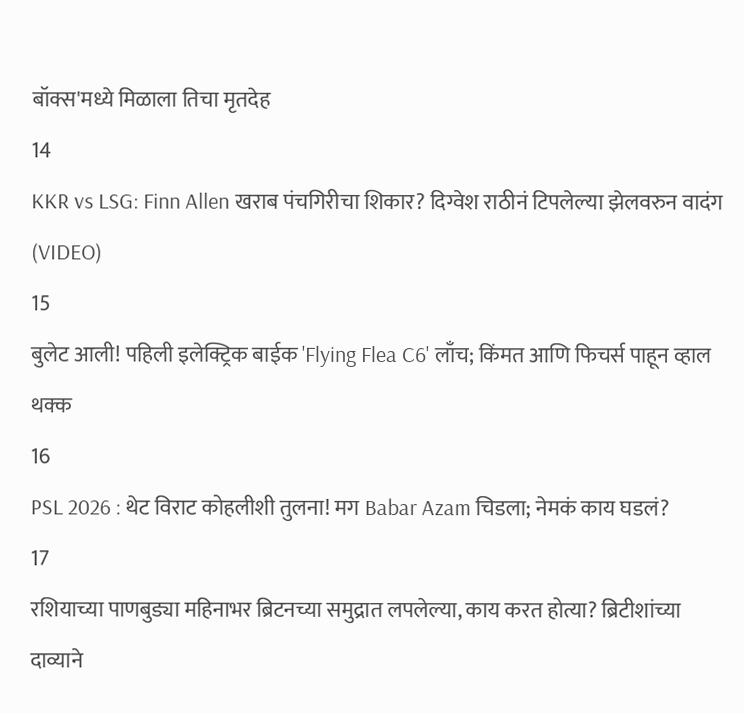बॉक्स'मध्ये मिळाला तिचा मृतदेह
14
KKR vs LSG: Finn Allen खराब पंचगिरीचा शिकार? दिग्वेश राठीनं टिपलेल्या झेलवरुन वादंग (VIDEO)
15
बुलेट आली! पहिली इलेक्ट्रिक बाईक 'Flying Flea C6' लाँच; किंमत आणि फिचर्स पाहून व्हाल थक्क
16
PSL 2026 : थेट विराट कोहलीशी तुलना! मग Babar Azam चिडला; नेमकं काय घडलं?
17
रशियाच्या पाणबुड्या महिनाभर ब्रिटनच्या समुद्रात लपलेल्या, काय करत होत्या? ब्रिटीशांच्या दाव्याने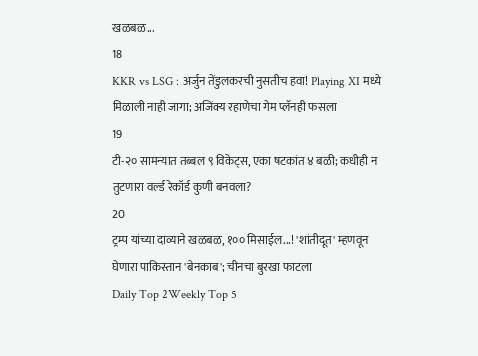खळबळ...
18
KKR vs LSG : अर्जुन तेंडुलकरची नुसतीच हवा! Playing XI मध्ये मिळाली नाही जागा; अजिंक्य रहाणेचा गेम प्लॅनही फसला
19
टी-२० सामन्यात तब्बल ९ विकेट्स, एका षटकांत ४ बळी; कधीही न तुटणारा वर्ल्ड रेकॉर्ड कुणी बनवला?
20
ट्रम्प यांच्या दाव्याने खळबळ, १०० मिसाईल...! 'शांतीदूत' म्हणवून घेणारा पाकिस्तान 'बेनकाब'; चीनचा बुरखा फाटला
Daily Top 2Weekly Top 5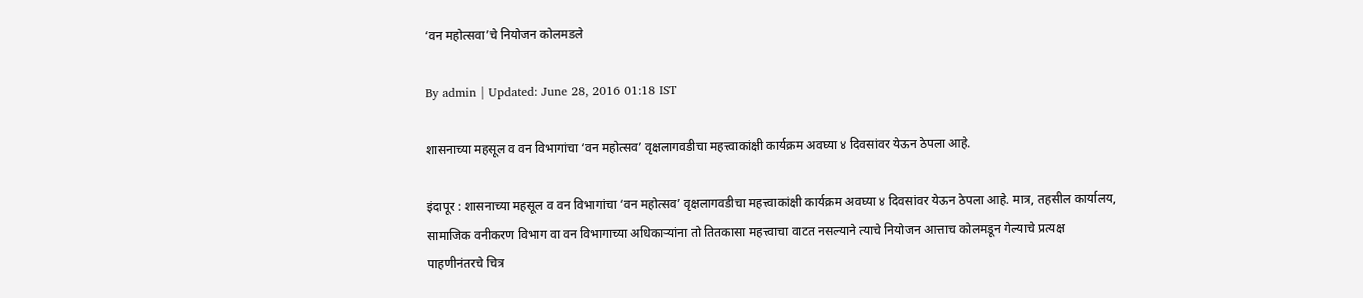‘वन महोत्सवा’चे नियोजन कोलमडले

By admin | Updated: June 28, 2016 01:18 IST

शासनाच्या महसूल व वन विभागांचा ‘वन महोत्सव’ वृक्षलागवडीचा महत्त्वाकांक्षी कार्यक्रम अवघ्या ४ दिवसांवर येऊन ठेपला आहे.

इंदापूर : शासनाच्या महसूल व वन विभागांचा ‘वन महोत्सव’ वृक्षलागवडीचा महत्त्वाकांक्षी कार्यक्रम अवघ्या ४ दिवसांवर येऊन ठेपला आहे. मात्र, तहसील कार्यालय, सामाजिक वनीकरण विभाग वा वन विभागाच्या अधिकाऱ्यांना तो तितकासा महत्त्वाचा वाटत नसल्याने त्याचे नियोजन आत्ताच कोलमडून गेल्याचे प्रत्यक्ष पाहणीनंतरचे चित्र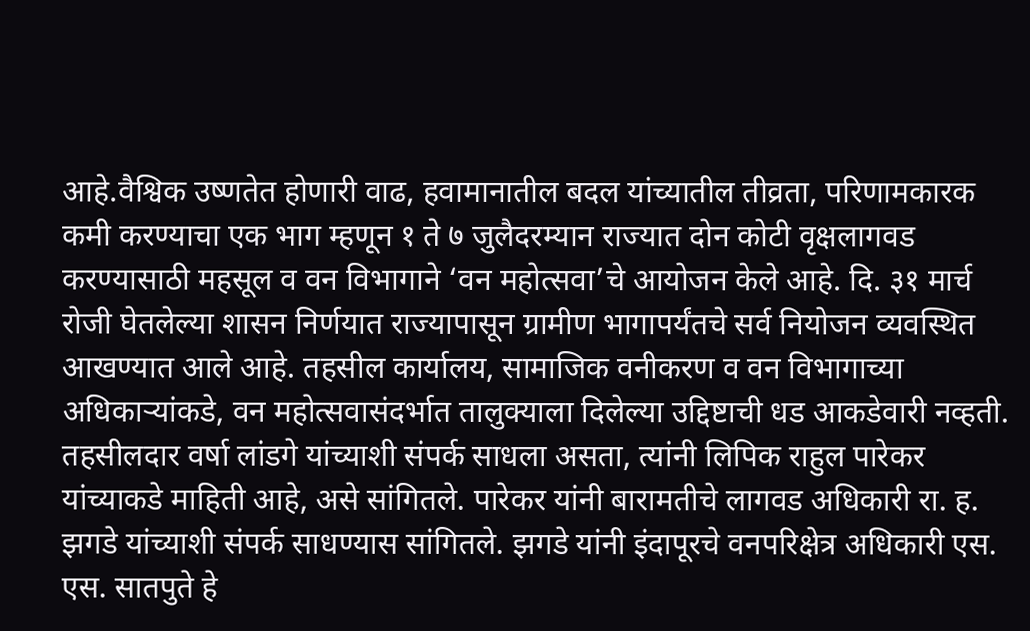आहे.वैश्विक उष्णतेत होणारी वाढ, हवामानातील बदल यांच्यातील तीव्रता, परिणामकारक कमी करण्याचा एक भाग म्हणून १ ते ७ जुलैदरम्यान राज्यात दोन कोटी वृक्षलागवड करण्यासाठी महसूल व वन विभागाने ‘वन महोत्सवा’चे आयोजन केले आहे. दि. ३१ मार्च रोजी घेतलेल्या शासन निर्णयात राज्यापासून ग्रामीण भागापर्यंतचे सर्व नियोजन व्यवस्थित आखण्यात आले आहे. तहसील कार्यालय, सामाजिक वनीकरण व वन विभागाच्या अधिकाऱ्यांकडे, वन महोत्सवासंदर्भात तालुक्याला दिलेल्या उद्दिष्टाची धड आकडेवारी नव्हती. तहसीलदार वर्षा लांडगे यांच्याशी संपर्क साधला असता, त्यांनी लिपिक राहुल पारेकर यांच्याकडे माहिती आहे, असे सांगितले. पारेकर यांनी बारामतीचे लागवड अधिकारी रा. ह. झगडे यांच्याशी संपर्क साधण्यास सांगितले. झगडे यांनी इंदापूरचे वनपरिक्षेत्र अधिकारी एस. एस. सातपुते हे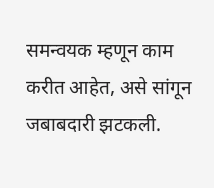समन्वयक म्हणून काम करीत आहेत, असे सांगून जबाबदारी झटकली.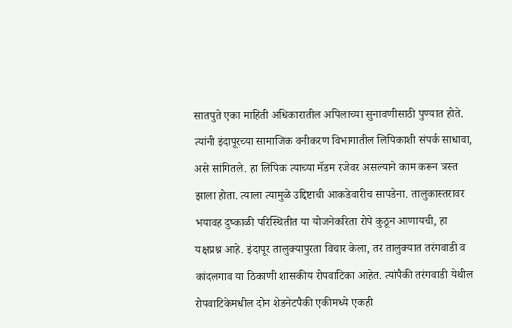सातपुते एका माहिती अधिकारातील अपिलाच्या सुनावणीसाठी पुण्यात होते. त्यांनी इंदापूरच्या सामाजिक वनीकरण विभागातील लिपिकाशी संपर्क साधावा, असे सांगितले. हा लिपिक त्याच्या मॅडम रजेवर असल्याने काम करून त्रस्त झाला होता. त्याला त्यामुळे उद्दिष्टाची आकडेवारीच सापडेना. तालुकास्तरावर भयावह दुष्काळी परिस्थितीत या योजनेकरिता रोपे कुठून आणायची, हा यक्षप्रश्न आहे. इंदापूर तालुक्यापुरता विचार केला, तर तालुक्यात तरंगवाडी व कांदलगाव या ठिकाणी शासकीय रोपवाटिका आहेत. त्यांपैकी तरंगवाडी येथील रोपवाटिकेमधील दोन शेडनेटपैकी एकीमध्ये एकही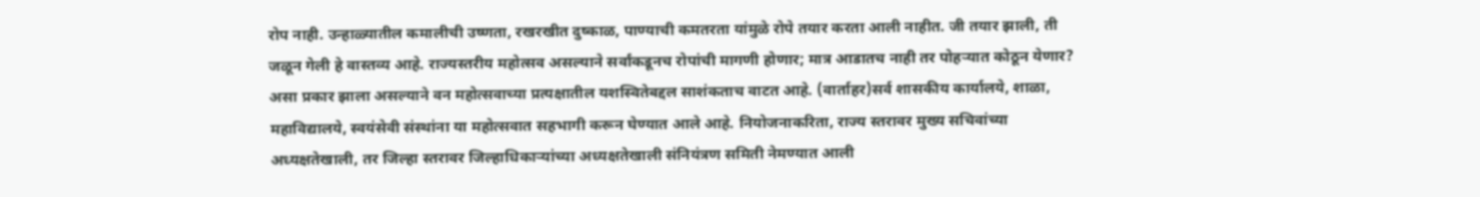रोप नाही. उन्हाळ्यातील कमालीची उष्णता, रखरखीत दुष्काळ, पाण्याची कमतरता यांमुळे रोपे तयार करता आली नाहीत. जी तयार झाली, ती जळून गेली हे वास्तव्य आहे. राज्यस्तरीय महोत्सव असल्याने सर्वांकडूनच रोपांची मागणी होणार; मात्र आडातच नाही तर पोहऱ्यात कोठून येणार? असा प्रकार झाला असल्याने वन महोत्सवाच्या प्रत्यक्षातील यशस्वितेबद्दल साशंकताच वाटत आहे. (वार्ताहर)सर्व शासकीय कार्यालये, शाळा, महाविद्यालये, स्वयंसेवी संस्थांना या महोत्सवात सहभागी करून घेण्यात आले आहे. नियोजनाकरिता, राज्य स्तरावर मुख्य सचिवांच्या अध्यक्षतेखाली, तर जिल्हा स्तरावर जिल्हाधिकाऱ्यांच्या अध्यक्षतेखाली संनियंत्रण समिती नेमण्यात आली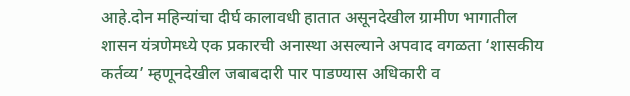आहे.दोन महिन्यांचा दीर्घ कालावधी हातात असूनदेखील ग्रामीण भागातील शासन यंत्रणेमध्ये एक प्रकारची अनास्था असल्याने अपवाद वगळता ‘शासकीय कर्तव्य’ म्हणूनदेखील जबाबदारी पार पाडण्यास अधिकारी व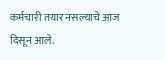कर्मचारी तयार नसल्याचे आज दिसून आले.